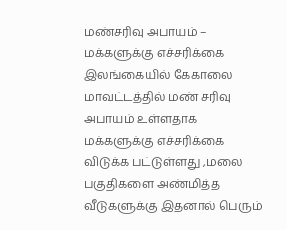மண்சரிவு அபாயம் – மக்களுக்கு எச்சரிக்கை
இலங்கையில் கேகாலை மாவட்டத்தில் மண் சரிவு அபாயம் உள்ளதாக மக்களுக்கு எச்சரிக்கை
விடுக்க பட்டுள்ளது ,மலை பகுதிகளை அண்மித்த வீடுகளுக்கு இதனால் பெரும்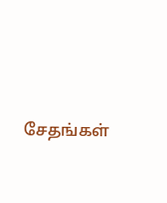சேதங்கள்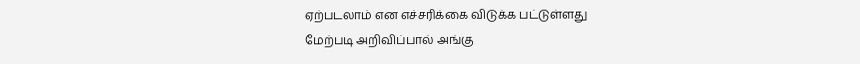ஏற்படலாம் என எச்சரிக்கை விடுக்க பட்டுள்ளது
மேற்படி அறிவிப்பால் அங்கு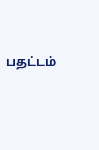பதட்டம்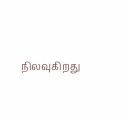நிலவுகிறது